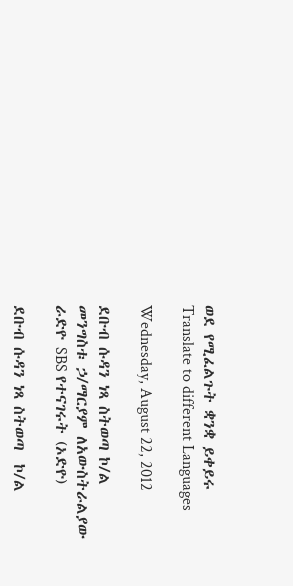ወደ የሚፈልጉት ቋንቋ ይቀይሩ Translate to different Languages

Wednesday, August 22, 2012

ደቡብ ሱዳን ነጻ ስትወጣ ኮ/ል መንግስቱ ኃ/ማርያም ለአውስትራልያው ራድዮ SBS የተናገሩት (ኦድዮ)

ደቡብ ሱዳን ነጻ ስትወጣ  ኮ/ል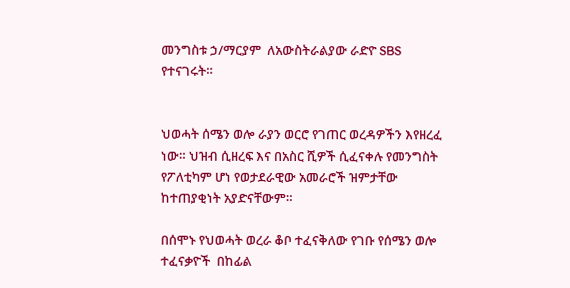መንግስቱ ኃ/ማርያም  ለአውስትራልያው ራድዮ SBS የተናገሩት።


ህወሓት ሰሜን ወሎ ራያን ወርሮ የገጠር ወረዳዎችን እየዘረፈ ነው። ህዝብ ሲዘረፍ እና በአስር ሺዎች ሲፈናቀሉ የመንግስት የፖለቲካም ሆነ የወታደራዊው አመራሮች ዝምታቸው ከተጠያቂነት አያድናቸውም።

በሰሞኑ የህወሓት ወረራ ቆቦ ተፈናቅለው የገቡ የሰሜን ወሎ ተፈናቃዮች  በከፊል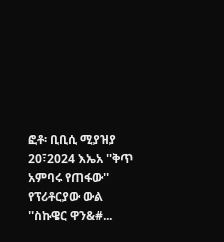ፎቶ፡ ቢቢሲ ሚያዝያ 20፣2024 እኤአ ''ቅጥ አምባሩ የጠፋው'' የፕሪቶርያው ውል   ''ስኩዌር ዋን&#...